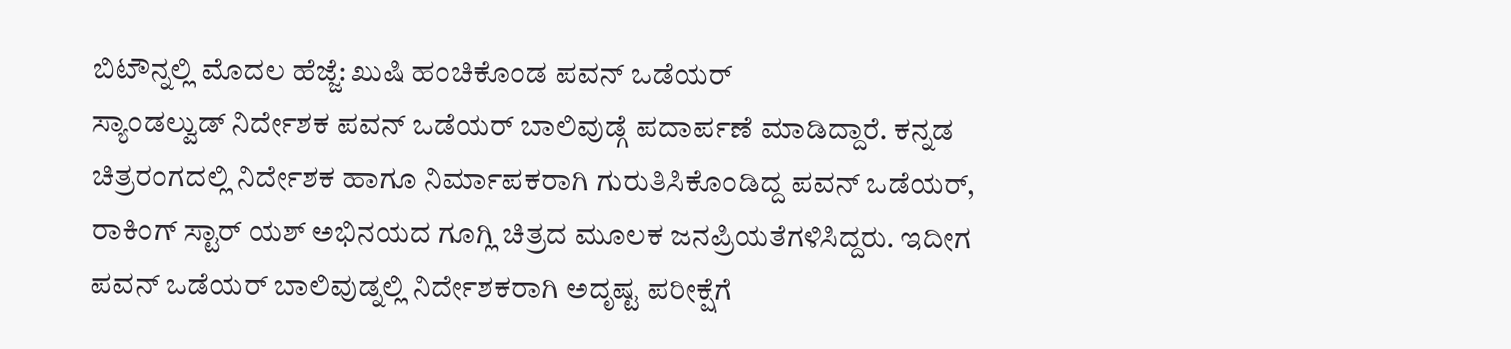ಬಿಟೌನ್ನಲ್ಲಿ ಮೊದಲ ಹೆಜ್ಜೆ: ಖುಷಿ ಹಂಚಿಕೊಂಡ ಪವನ್ ಒಡೆಯರ್
ಸ್ಯಾಂಡಲ್ವುಡ್ ನಿರ್ದೇಶಕ ಪವನ್ ಒಡೆಯರ್ ಬಾಲಿವುಡ್ಗೆ ಪದಾರ್ಪಣೆ ಮಾಡಿದ್ದಾರೆ. ಕನ್ನಡ ಚಿತ್ರರಂಗದಲ್ಲಿ ನಿರ್ದೇಶಕ ಹಾಗೂ ನಿರ್ಮಾಪಕರಾಗಿ ಗುರುತಿಸಿಕೊಂಡಿದ್ದ ಪವನ್ ಒಡೆಯರ್, ರಾಕಿಂಗ್ ಸ್ಟಾರ್ ಯಶ್ ಅಭಿನಯದ ಗೂಗ್ಲಿ ಚಿತ್ರದ ಮೂಲಕ ಜನಪ್ರಿಯತೆಗಳಿಸಿದ್ದರು. ಇದೀಗ ಪವನ್ ಒಡೆಯರ್ ಬಾಲಿವುಡ್ನಲ್ಲಿ ನಿರ್ದೇಶಕರಾಗಿ ಅದೃಷ್ಟ ಪರೀಕ್ಷೆಗೆ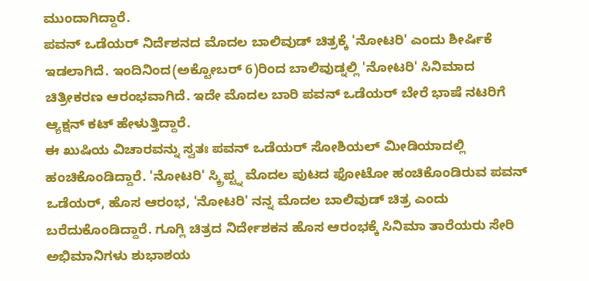ಮುಂದಾಗಿದ್ದಾರೆ.
ಪವನ್ ಒಡೆಯರ್ ನಿರ್ದೆಶನದ ಮೊದಲ ಬಾಲಿವುಡ್ ಚಿತ್ರಕ್ಕೆ 'ನೋಟರಿ' ಎಂದು ಶೀರ್ಷಿಕೆ ಇಡಲಾಗಿದೆ. ಇಂದಿನಿಂದ(ಅಕ್ಟೋಬರ್ 6)ರಿಂದ ಬಾಲಿವುಡ್ನಲ್ಲಿ 'ನೋಟರಿ' ಸಿನಿಮಾದ ಚಿತ್ರೀಕರಣ ಆರಂಭವಾಗಿದೆ. ಇದೇ ಮೊದಲ ಬಾರಿ ಪವನ್ ಒಡೆಯರ್ ಬೇರೆ ಭಾಷೆ ನಟರಿಗೆ ಆ್ಯಕ್ಷನ್ ಕಟ್ ಹೇಳುತ್ತಿದ್ದಾರೆ.
ಈ ಖುಷಿಯ ವಿಚಾರವನ್ನು ಸ್ವತಃ ಪವನ್ ಒಡೆಯರ್ ಸೋಶಿಯಲ್ ಮೀಡಿಯಾದಲ್ಲಿ ಹಂಚಿಕೊಂಡಿದ್ದಾರೆ. 'ನೋಟರಿ' ಸ್ಕ್ರಿಪ್ಟ್ನ ಮೊದಲ ಪುಟದ ಫೋಟೋ ಹಂಚಿಕೊಂಡಿರುವ ಪವನ್ ಒಡೆಯರ್, ಹೊಸ ಆರಂಭ, 'ನೋಟರಿ' ನನ್ನ ಮೊದಲ ಬಾಲಿವುಡ್ ಚಿತ್ರ ಎಂದು ಬರೆದುಕೊಂಡಿದ್ದಾರೆ. ಗೂಗ್ಲಿ ಚಿತ್ರದ ನಿರ್ದೇಶಕನ ಹೊಸ ಆರಂಭಕ್ಕೆ ಸಿನಿಮಾ ತಾರೆಯರು ಸೇರಿ ಅಭಿಮಾನಿಗಳು ಶುಭಾಶಯ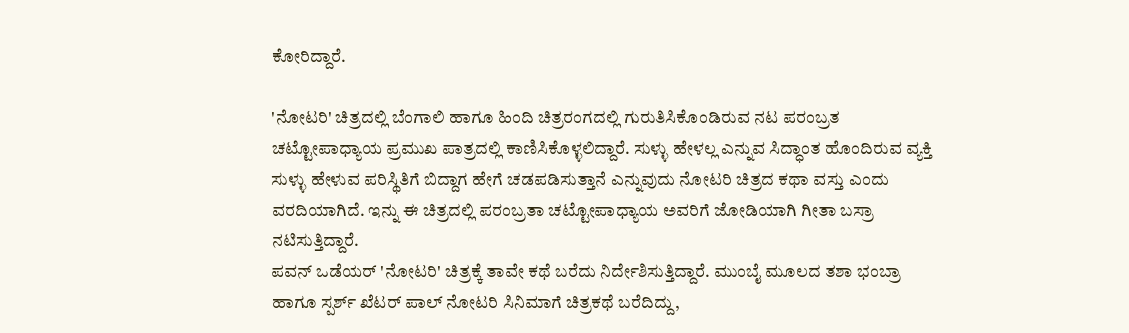ಕೋರಿದ್ದಾರೆ.

'ನೋಟರಿ' ಚಿತ್ರದಲ್ಲಿ ಬೆಂಗಾಲಿ ಹಾಗೂ ಹಿಂದಿ ಚಿತ್ರರಂಗದಲ್ಲಿ ಗುರುತಿಸಿಕೊಂಡಿರುವ ನಟ ಪರಂಬ್ರತ ಚಟ್ಟೋಪಾಧ್ಯಾಯ ಪ್ರಮುಖ ಪಾತ್ರದಲ್ಲಿ ಕಾಣಿಸಿಕೊಳ್ಳಲಿದ್ದಾರೆ. ಸುಳ್ಳು ಹೇಳಲ್ಲ ಎನ್ನುವ ಸಿದ್ಧಾಂತ ಹೊಂದಿರುವ ವ್ಯಕ್ತಿ ಸುಳ್ಳು ಹೇಳುವ ಪರಿಸ್ಥಿತಿಗೆ ಬಿದ್ದಾಗ ಹೇಗೆ ಚಡಪಡಿಸುತ್ತಾನೆ ಎನ್ನುವುದು ನೋಟರಿ ಚಿತ್ರದ ಕಥಾ ವಸ್ತು ಎಂದು ವರದಿಯಾಗಿದೆ. ಇನ್ನು ಈ ಚಿತ್ರದಲ್ಲಿ ಪರಂಬ್ರತಾ ಚಟ್ಟೋಪಾಧ್ಯಾಯ ಅವರಿಗೆ ಜೋಡಿಯಾಗಿ ಗೀತಾ ಬಸ್ರಾ ನಟಿಸುತ್ತಿದ್ದಾರೆ.
ಪವನ್ ಒಡೆಯರ್ 'ನೋಟರಿ' ಚಿತ್ರಕ್ಕೆ ತಾವೇ ಕಥೆ ಬರೆದು ನಿರ್ದೇಶಿಸುತ್ತಿದ್ದಾರೆ. ಮುಂಬೈ ಮೂಲದ ತಶಾ ಭಂಬ್ರಾ ಹಾಗೂ ಸ್ಪರ್ಶ್ ಖೆಟರ್ ಪಾಲ್ ನೋಟರಿ ಸಿನಿಮಾಗೆ ಚಿತ್ರಕಥೆ ಬರೆದಿದ್ದು,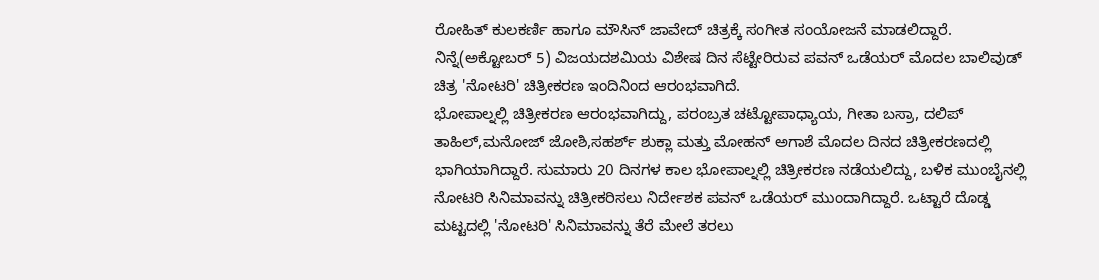ರೋಹಿತ್ ಕುಲಕರ್ಣಿ ಹಾಗೂ ಮೌಸಿನ್ ಜಾವೇದ್ ಚಿತ್ರಕ್ಕೆ ಸಂಗೀತ ಸಂಯೋಜನೆ ಮಾಡಲಿದ್ದಾರೆ. ನಿನ್ನೆ(ಅಕ್ಟೋಬರ್ 5) ವಿಜಯದಶಮಿಯ ವಿಶೇಷ ದಿನ ಸೆಟ್ಟೇರಿರುವ ಪವನ್ ಒಡೆಯರ್ ಮೊದಲ ಬಾಲಿವುಡ್ ಚಿತ್ರ 'ನೋಟರಿ' ಚಿತ್ರೀಕರಣ ಇಂದಿನಿಂದ ಆರಂಭವಾಗಿದೆ.
ಭೋಪಾಲ್ನಲ್ಲಿ ಚಿತ್ರೀಕರಣ ಆರಂಭವಾಗಿದ್ದು, ಪರಂಬ್ರತ ಚಟ್ಟೋಪಾಧ್ಯಾಯ, ಗೀತಾ ಬಸ್ರಾ, ದಲಿಪ್ ತಾಹಿಲ್,ಮನೋಜ್ ಜೋಶಿ,ಸಹರ್ಶ್ ಶುಕ್ಲಾ ಮತ್ತು ಮೋಹನ್ ಅಗಾಶೆ ಮೊದಲ ದಿನದ ಚಿತ್ರೀಕರಣದಲ್ಲಿ ಭಾಗಿಯಾಗಿದ್ದಾರೆ. ಸುಮಾರು 20 ದಿನಗಳ ಕಾಲ ಭೋಪಾಲ್ನಲ್ಲಿ ಚಿತ್ರೀಕರಣ ನಡೆಯಲಿದ್ದು, ಬಳಿಕ ಮುಂಬೈನಲ್ಲಿ ನೋಟರಿ ಸಿನಿಮಾವನ್ನು ಚಿತ್ರೀಕರಿಸಲು ನಿರ್ದೇಶಕ ಪವನ್ ಒಡೆಯರ್ ಮುಂದಾಗಿದ್ದಾರೆ. ಒಟ್ಟಾರೆ ದೊಡ್ಡ ಮಟ್ಟದಲ್ಲಿ 'ನೋಟರಿ' ಸಿನಿಮಾವನ್ನು ತೆರೆ ಮೇಲೆ ತರಲು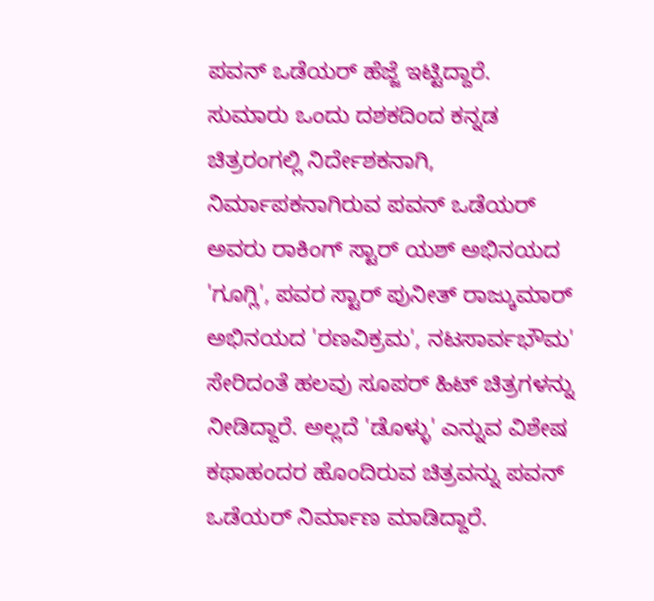ಪವನ್ ಒಡೆಯರ್ ಹೆಜ್ಜೆ ಇಟ್ಟಿದ್ದಾರೆ.
ಸುಮಾರು ಒಂದು ದಶಕದಿಂದ ಕನ್ನಡ ಚಿತ್ರರಂಗಲ್ಲಿ ನಿರ್ದೇಶಕನಾಗಿ, ನಿರ್ಮಾಪಕನಾಗಿರುವ ಪವನ್ ಒಡೆಯರ್ ಅವರು ರಾಕಿಂಗ್ ಸ್ಟಾರ್ ಯಶ್ ಅಭಿನಯದ 'ಗೂಗ್ಲಿ', ಪವರ ಸ್ಟಾರ್ ಪುನೀತ್ ರಾಜ್ಕುಮಾರ್ ಅಭಿನಯದ 'ರಣವಿಕ್ರಮ', ನಟಸಾರ್ವಭೌಮ' ಸೇರಿದಂತೆ ಹಲವು ಸೂಪರ್ ಹಿಟ್ ಚಿತ್ರಗಳನ್ನು ನೀಡಿದ್ದಾರೆ. ಅಲ್ಲದೆ 'ಡೊಳ್ಳು' ಎನ್ನುವ ವಿಶೇಷ ಕಥಾಹಂದರ ಹೊಂದಿರುವ ಚಿತ್ರವನ್ನು ಪವನ್ ಒಡೆಯರ್ ನಿರ್ಮಾಣ ಮಾಡಿದ್ದಾರೆ.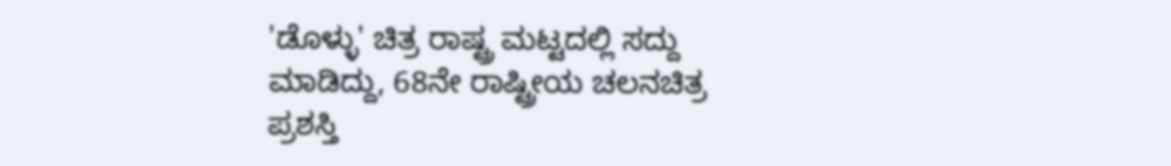'ಡೊಳ್ಳು' ಚಿತ್ರ ರಾಷ್ಟ್ರ ಮಟ್ಟದಲ್ಲಿ ಸದ್ದು ಮಾಡಿದ್ದು, 68ನೇ ರಾಷ್ಟ್ರೀಯ ಚಲನಚಿತ್ರ ಪ್ರಶಸ್ತಿ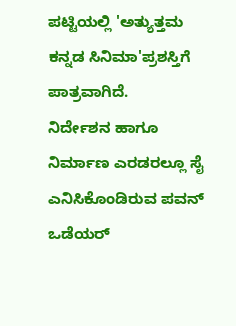ಪಟ್ಟಿಯಲ್ಲಿ 'ಅತ್ಯುತ್ತಮ ಕನ್ನಡ ಸಿನಿಮಾ'ಪ್ರಶಸ್ತಿಗೆ ಪಾತ್ರವಾಗಿದೆ.
ನಿರ್ದೇಶನ ಹಾಗೂ ನಿರ್ಮಾಣ ಎರಡರಲ್ಲೂ ಸೈ ಎನಿಸಿಕೊಂಡಿರುವ ಪವನ್ ಒಡೆಯರ್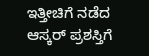ಇತ್ತೀಚಿಗೆ ನಡೆದ ಆಸ್ಕರ್ ಪ್ರಶಸ್ತಿಗೆ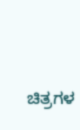ಚಿತ್ರಗಳ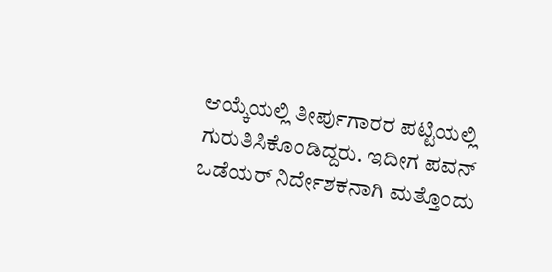ಆಯ್ಕೆಯಲ್ಲಿ ತೀರ್ಪುಗಾರರ ಪಟ್ಟಿಯಲ್ಲಿ ಗುರುತಿಸಿಕೊಂಡಿದ್ದರು. ಇದೀಗ ಪವನ್ ಒಡೆಯರ್ ನಿರ್ದೇಶಕನಾಗಿ ಮತ್ತೊಂದು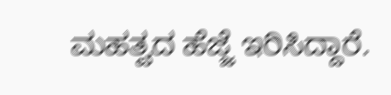ಮಹತ್ವದ ಹೆಜ್ಜೆ ಇರಿಸಿದ್ದಾರೆ.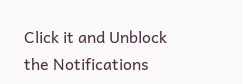Click it and Unblock the Notifications